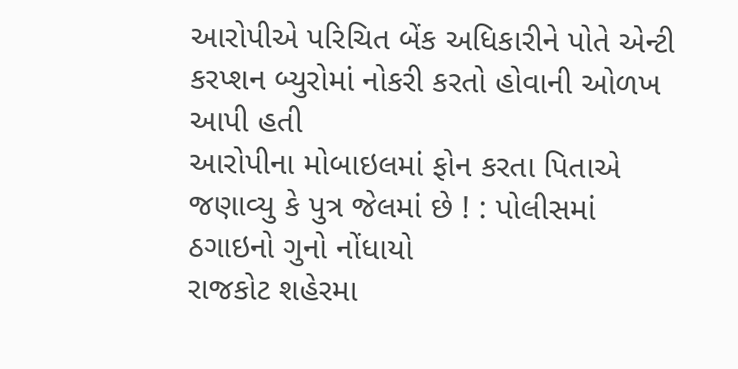આરોપીએ પરિચિત બેંક અધિકારીને પોતે એન્ટી કરપ્શન બ્યુરોમાં નોકરી કરતો હોવાની ઓળખ આપી હતી
આરોપીના મોબાઇલમાં ફોન કરતા પિતાએ જણાવ્યુ કે પુત્ર જેલમાં છે ! : પોલીસમાં ઠગાઇનો ગુનો નોંધાયો
રાજકોટ શહેરમા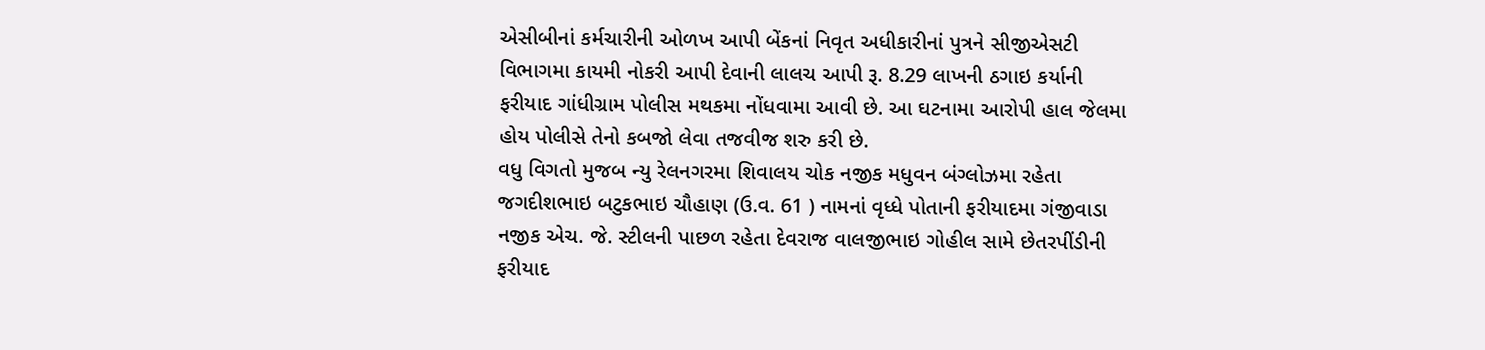એસીબીનાં કર્મચારીની ઓળખ આપી બેંકનાં નિવૃત અધીકારીનાં પુત્રને સીજીએસટી વિભાગમા કાયમી નોકરી આપી દેવાની લાલચ આપી રૂ. 8.29 લાખની ઠગાઇ કર્યાની ફરીયાદ ગાંધીગ્રામ પોલીસ મથકમા નોંધવામા આવી છે. આ ઘટનામા આરોપી હાલ જેલમા હોય પોલીસે તેનો કબજો લેવા તજવીજ શરુ કરી છે.
વધુ વિગતો મુજબ ન્યુ રેલનગરમા શિવાલય ચોક નજીક મધુવન બંગ્લોઝમા રહેતા જગદીશભાઇ બટુકભાઇ ચૌહાણ (ઉ.વ. 61 ) નામનાં વૃધ્ધે પોતાની ફરીયાદમા ગંજીવાડા નજીક એચ. જે. સ્ટીલની પાછળ રહેતા દેવરાજ વાલજીભાઇ ગોહીલ સામે છેતરપીંડીની ફરીયાદ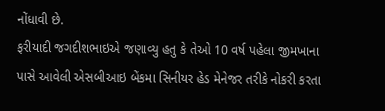નોંધાવી છે.
ફરીયાદી જગદીશભાઇએ જણાવ્યુ હતુ કે તેઓ 10 વર્ષ પહેલા જીમખાના પાસે આવેલી એસબીઆઇ બેંકમા સિનીયર હેડ મેનેજર તરીકે નોકરી કરતા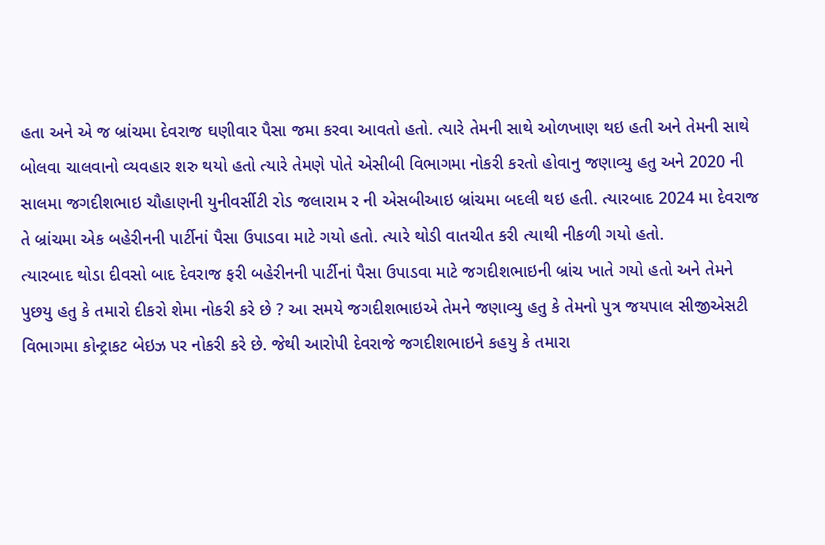હતા અને એ જ બ્રાંચમા દેવરાજ ઘણીવાર પૈસા જમા કરવા આવતો હતો. ત્યારે તેમની સાથે ઓળખાણ થઇ હતી અને તેમની સાથે બોલવા ચાલવાનો વ્યવહાર શરુ થયો હતો ત્યારે તેમણે પોતે એસીબી વિભાગમા નોકરી કરતો હોવાનુ જણાવ્યુ હતુ અને 2020 ની સાલમા જગદીશભાઇ ચૌહાણની યુનીવર્સીટી રોડ જલારામ ર ની એસબીઆઇ બ્રાંચમા બદલી થઇ હતી. ત્યારબાદ 2024 મા દેવરાજ તે બ્રાંચમા એક બહેરીનની પાર્ટીનાં પૈસા ઉપાડવા માટે ગયો હતો. ત્યારે થોડી વાતચીત કરી ત્યાથી નીકળી ગયો હતો.
ત્યારબાદ થોડા દીવસો બાદ દેવરાજ ફરી બહેરીનની પાર્ટીનાં પૈસા ઉપાડવા માટે જગદીશભાઇની બ્રાંચ ખાતે ગયો હતો અને તેમને પુછયુ હતુ કે તમારો દીકરો શેમા નોકરી કરે છે ? આ સમયે જગદીશભાઇએ તેમને જણાવ્યુ હતુ કે તેમનો પુત્ર જયપાલ સીજીએસટી વિભાગમા કોન્ટ્રાકટ બેઇઝ પર નોકરી કરે છે. જેથી આરોપી દેવરાજે જગદીશભાઇને કહયુ કે તમારા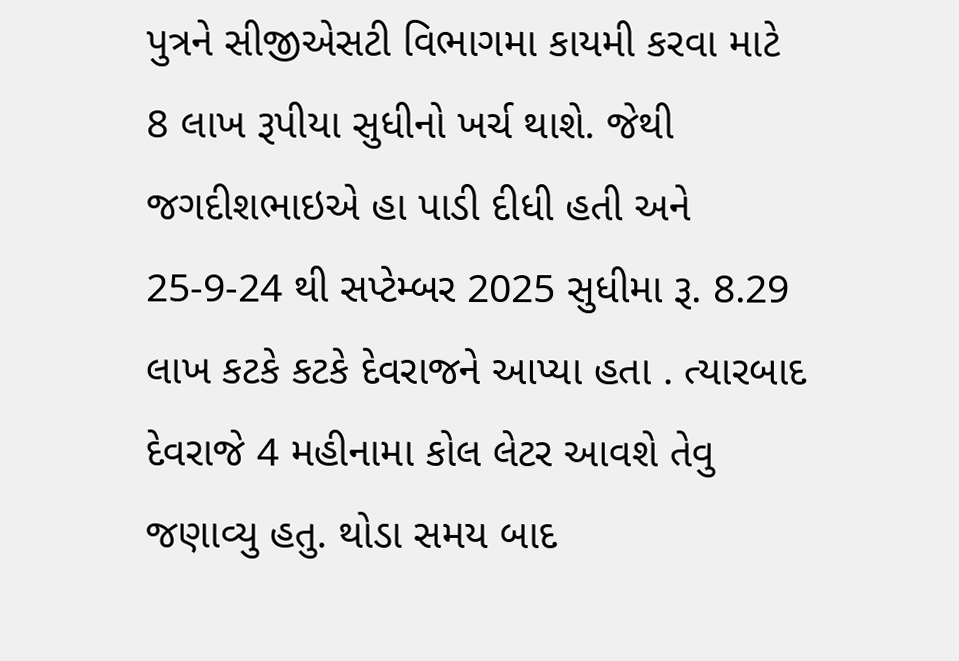પુત્રને સીજીએસટી વિભાગમા કાયમી કરવા માટે 8 લાખ રૂપીયા સુધીનો ખર્ચ થાશે. જેથી જગદીશભાઇએ હા પાડી દીધી હતી અને 25-9-24 થી સપ્ટેમ્બર 2025 સુધીમા રૂ. 8.29 લાખ કટકે કટકે દેવરાજને આપ્યા હતા . ત્યારબાદ દેવરાજે 4 મહીનામા કોલ લેટર આવશે તેવુ જણાવ્યુ હતુ. થોડા સમય બાદ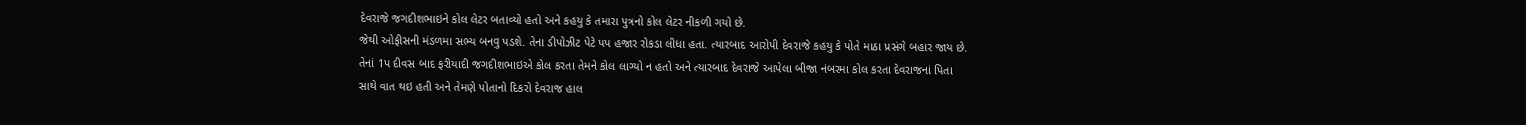દેવરાજે જગદીશભાઇને કોલ લેટર બતાવ્યો હતો અને કહયુ કે તમારા પુત્રનો કોલ લેટર નીકળી ગયો છે.
જેથી ઓફીસની મંડળમા સભ્ય બનવુ પડશે. તેના ડીપોઝીટ પેટે પપ હજાર રોકડા લીધા હતા. ત્યારબાદ આરોપી દેવરાજે કહયુ કે પોતે માઠા પ્રસંગે બહાર જાય છે. તેનાં 1પ દીવસ બાદ ફરીયાદી જગદીશભાઇએ કોલ કરતા તેમને કોલ લાગ્યો ન હતો અને ત્યારબાદ દેવરાજે આપેલા બીજા નંબરમા કોલ કરતા દેવરાજનાં પિતા સાથે વાત થઇ હતી અને તેમણે પોતાનો દિકરો દેવરાજ હાલ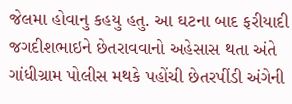જેલમા હોવાનુ કહયુ હતુ. આ ઘટના બાદ ફરીયાદી જગદીશભાઇને છેતરાવવાનો અહેસાસ થતા અંતે ગાંધીગ્રામ પોલીસ મથકે પહોંચી છેતરપીંડી અંગેની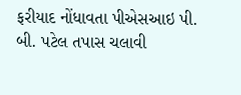ફરીયાદ નોંધાવતા પીએસઆઇ પી. બી. પટેલ તપાસ ચલાવી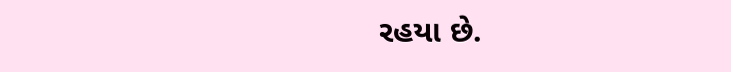રહયા છે.